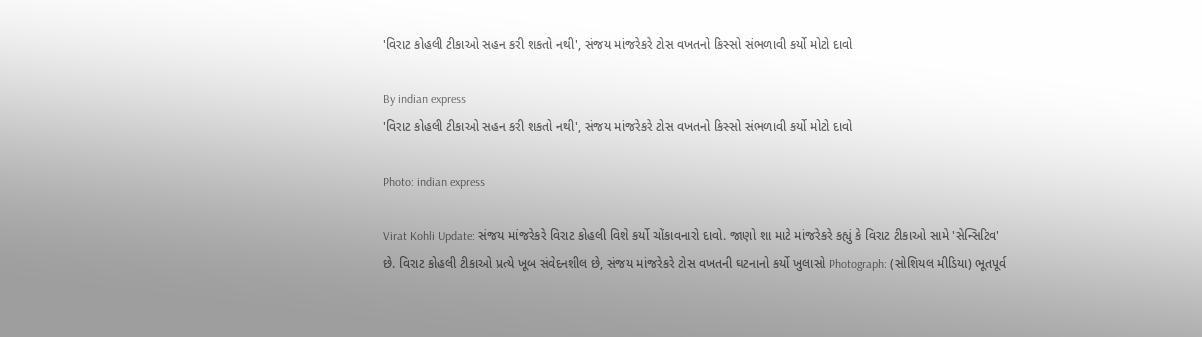'વિરાટ કોહલી ટીકાઓ સહન કરી શકતો નથી', સંજય માંજરેકરે ટોસ વખતનો કિસ્સો સંભળાવી કર્યો મોટો દાવો

By indian express
'વિરાટ કોહલી ટીકાઓ સહન કરી શકતો નથી', સંજય માંજરેકરે ટોસ વખતનો કિસ્સો સંભળાવી કર્યો મોટો દાવો

Photo: indian express

Virat Kohli Update: સંજય માંજરેકરે વિરાટ કોહલી વિશે કર્યો ચોંકાવનારો દાવો. જાણો શા માટે માંજરેકરે કહ્યું કે વિરાટ ટીકાઓ સામે 'સેન્સિટિવ' છે. વિરાટ કોહલી ટીકાઓ પ્રત્યે ખૂબ સંવેદનશીલ છે, સંજય માંજરેકરે ટોસ વખતની ઘટનાનો કર્યો ખુલાસો Photograph: (સોશિયલ મીડિયા) ભૂતપૂર્વ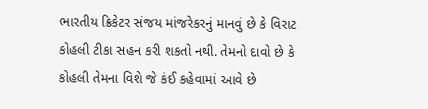ભારતીય ક્રિકેટર સંજય માંજરેકરનું માનવું છે કે વિરાટ કોહલી ટીકા સહન કરી શકતો નથી. તેમનો દાવો છે કે કોહલી તેમના વિશે જે કંઈ કહેવામાં આવે છે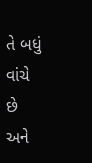તે બધું વાંચે છે અને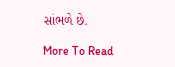સાંભળે છે.

More To Read